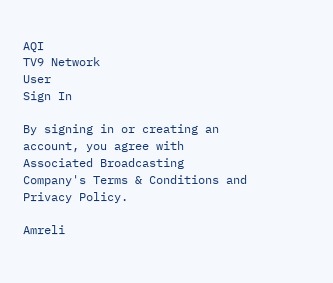AQI
TV9 Network
User
Sign In

By signing in or creating an account, you agree with Associated Broadcasting Company's Terms & Conditions and Privacy Policy.

Amreli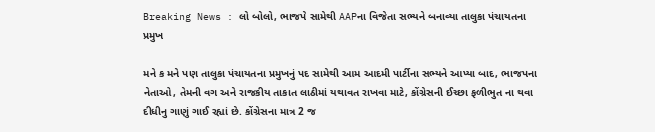Breaking News : લો બોલો, ભાજપે સામેથી AAPના વિજેતા સભ્યને બનાવ્યા તાલુકા પંચાયતના પ્રમુખ

મને ક મને પણ તાલુકા પંચાયતના પ્રમુખનું પદ સામેથી આમ આદમી પાર્ટીના સભ્યને આપ્યા બાદ, ભાજપના નેતાઓ, તેમની વગ અને રાજકીય તાકાત લાઠીમાં યથાવત રાખવા માટે, કોંગ્રેસની ઈચ્છા ફળીભુત ના થવા દીધીનુ ગાણું ગાઈ રહ્યાં છે. કોંગ્રેસના માત્ર 2 જ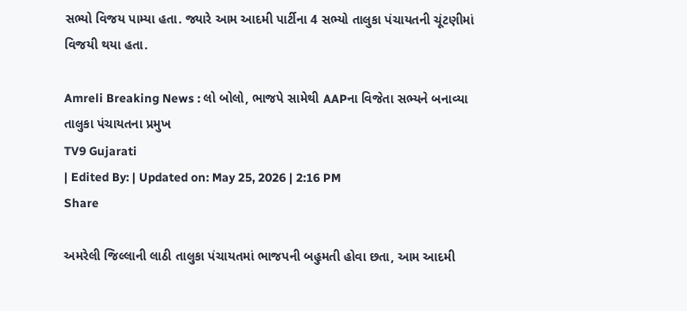સભ્યો વિજય પામ્યા હતા. જ્યારે આમ આદમી પાર્ટીના 4 સભ્યો તાલુકા પંચાયતની ચૂંટણીમાં વિજયી થયા હતા.

Amreli Breaking News : લો બોલો, ભાજપે સામેથી AAPના વિજેતા સભ્યને બનાવ્યા તાલુકા પંચાયતના પ્રમુખ
TV9 Gujarati
| Edited By: | Updated on: May 25, 2026 | 2:16 PM
Share

અમરેલી જિલ્લાની લાઠી તાલુકા પંચાયતમાં ભાજપની બહુમતી હોવા છતા, આમ આદમી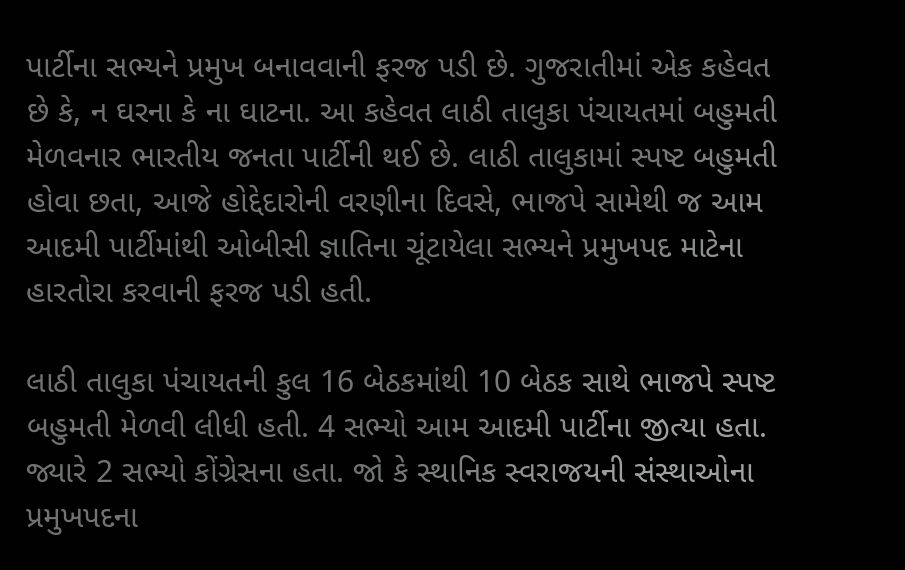પાર્ટીના સભ્યને પ્રમુખ બનાવવાની ફરજ પડી છે. ગુજરાતીમાં એક કહેવત છે કે, ન ઘરના કે ના ઘાટના. આ કહેવત લાઠી તાલુકા પંચાયતમાં બહુમતી મેળવનાર ભારતીય જનતા પાર્ટીની થઈ છે. લાઠી તાલુકામાં સ્પષ્ટ બહુમતી હોવા છતા, આજે હોદ્દેદારોની વરણીના દિવસે, ભાજપે સામેથી જ આમ આદમી પાર્ટીમાંથી ઓબીસી જ્ઞાતિના ચૂંટાયેલા સભ્યને પ્રમુખપદ માટેના હારતોરા કરવાની ફરજ પડી હતી.

લાઠી તાલુકા પંચાયતની કુલ 16 બેઠકમાંથી 10 બેઠક સાથે ભાજપે સ્પષ્ટ બહુમતી મેળવી લીધી હતી. 4 સભ્યો આમ આદમી પાર્ટીના જીત્યા હતા. જ્યારે 2 સભ્યો કોંગ્રેસના હતા. જો કે સ્થાનિક સ્વરાજયની સંસ્થાઓના પ્રમુખપદના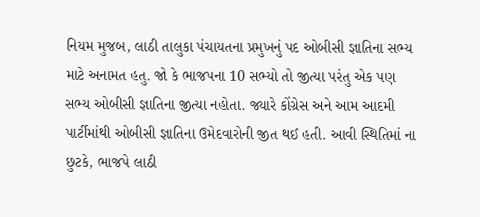નિયમ મુજબ, લાઠી તાલુકા પંચાયતના પ્રમુખનું પદ ઓબીસી જ્ઞાતિના સભ્ય માટે અનામત હતુ. જો કે ભાજપના 10 સભ્યો તો જીત્યા પરંતુ એક પણ સભ્ય ઓબીસી જ્ઞાતિના જીત્યા નહોતા. જ્યારે કોંગ્રેસ અને આમ આદમી પાર્ટીમાંથી ઓબીસી જ્ઞાતિના ઉમેદવારોની જીત થઈ હતી. આવી સ્થિતિમાં ના છુટકે, ભાજપે લાઠી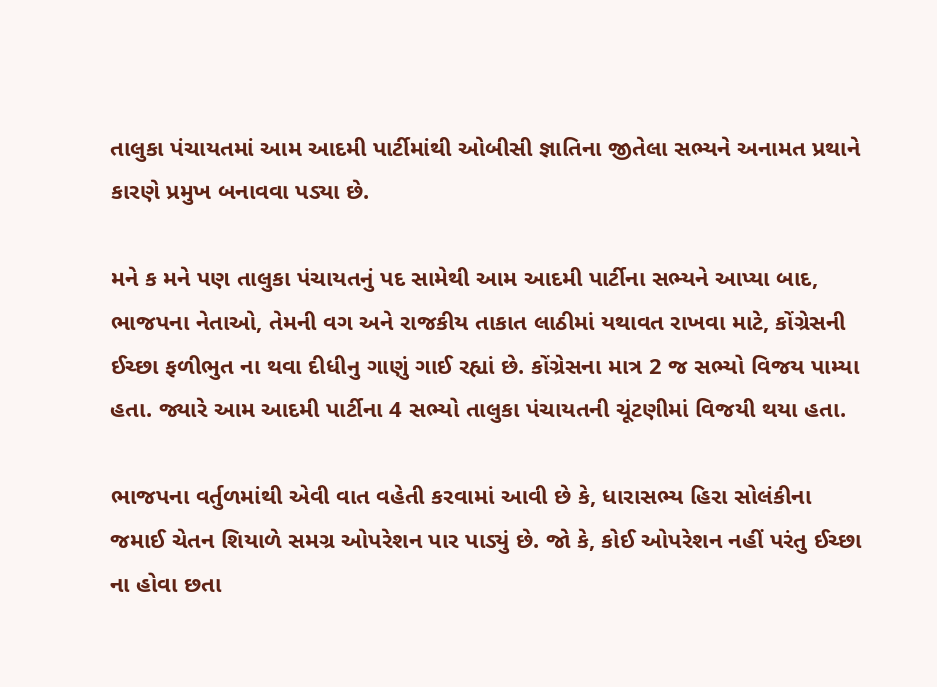તાલુકા પંચાયતમાં આમ આદમી પાર્ટીમાંથી ઓબીસી જ્ઞાતિના જીતેલા સભ્યને અનામત પ્રથાને કારણે પ્રમુખ બનાવવા પડ્યા છે.

મને ક મને પણ તાલુકા પંચાયતનું પદ સામેથી આમ આદમી પાર્ટીના સભ્યને આપ્યા બાદ, ભાજપના નેતાઓ, તેમની વગ અને રાજકીય તાકાત લાઠીમાં યથાવત રાખવા માટે, કોંગ્રેસની ઈચ્છા ફળીભુત ના થવા દીધીનુ ગાણું ગાઈ રહ્યાં છે. કોંગ્રેસના માત્ર 2 જ સભ્યો વિજય પામ્યા હતા. જ્યારે આમ આદમી પાર્ટીના 4 સભ્યો તાલુકા પંચાયતની ચૂંટણીમાં વિજયી થયા હતા.

ભાજપના વર્તુળમાંથી એવી વાત વહેતી કરવામાં આવી છે કે, ધારાસભ્ય હિરા સોલંકીના જમાઈ ચેતન શિયાળે સમગ્ર ઓપરેશન પાર પાડ્યું છે. જો કે, કોઈ ઓપરેશન નહીં પરંતુ ઈચ્છા ના હોવા છતા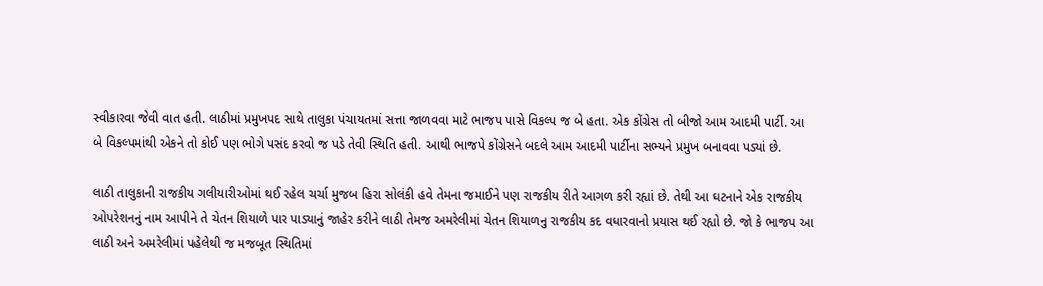સ્વીકારવા જેવી વાત હતી. લાઠીમાં પ્રમુખપદ સાથે તાલુકા પંચાયતમાં સત્તા જાળવવા માટે ભાજપ પાસે વિકલ્પ જ બે હતા. એક કોંગ્રેસ તો બીજો આમ આદમી પાર્ટી. આ બે વિકલ્પમાંથી એકને તો કોઈ પણ ભોગે પસંદ કરવો જ પડે તેવી સ્થિતિ હતી. આથી ભાજપે કોંગ્રેસને બદલે આમ આદમી પાર્ટીના સભ્યને પ્રમુખ બનાવવા પડ્યાં છે.

લાઠી તાલુકાની રાજકીય ગલીયારીઓમાં થઈ રહેલ ચર્ચા મુજબ હિરા સોલંકી હવે તેમના જમાઈને પણ રાજકીય રીતે આગળ કરી રહ્યાં છે. તેથી આ ઘટનાને એક રાજકીય ઓપરેશનનું નામ આપીને તે ચેતન શિયાળે પાર પાડ્યાનું જાહેર કરીને લાઠી તેમજ અમરેલીમાં ચેતન શિયાળનુ રાજકીય કદ વધારવાનો પ્રયાસ થઈ રહ્યો છે. જો કે ભાજપ આ લાઠી અને અમરેલીમાં પહેલેથી જ મજબૂત સ્થિતિમાં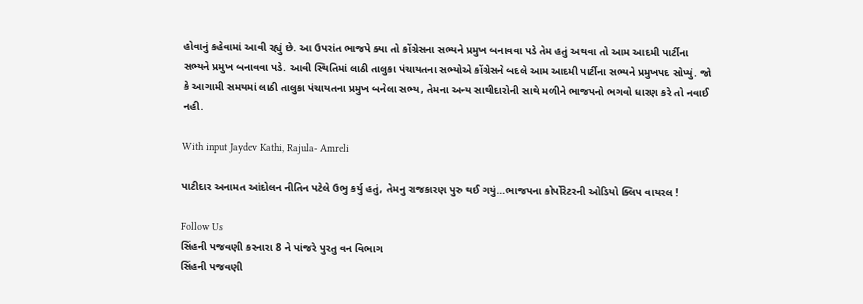હોવાનું કહેવામાં આવી રહ્યું છે. આ ઉપરાંત ભાજપે ક્યા તો કોંગ્રેસના સભ્યને પ્રમુખ બનાવવા પડે તેમ હતું અથવા તો આમ આદમી પાર્ટીના સભ્યને પ્રમુખ બનાવવા પડે. આવી સ્થિતિમાં લાઠી તાલુકા પંચાયતના સભ્યોએ કોંગ્રેસને બદલે આમ આદમી પાર્ટીના સભ્યને પ્રમુખપદ સોપ્યું. જો કે આગામી સમયમાં લાઠી તાલુકા પંચાયતના પ્રમુખ બનેલા સભ્ય, તેમના અન્ય સાથીદારોની સાથે મળીને ભાજપનો ભગવો ધારણ કરે તો નવાઈ નહી.

With input Jaydev Kathi, Rajula- Amreli

પાટીદાર અનામત આંદોલન નીતિન પટેલે ઉભુ કર્યુ હતું, તેમનુ રાજકારણ પુરુ થઈ ગયું…ભાજપના કોર્પોરેટરની ઓડિયો ક્લિપ વાયરલ !

Follow Us
સિંહની પજવણી કરનારા 8 ને પાંજરે પુરતુ વન વિભાગ
સિંહની પજવણી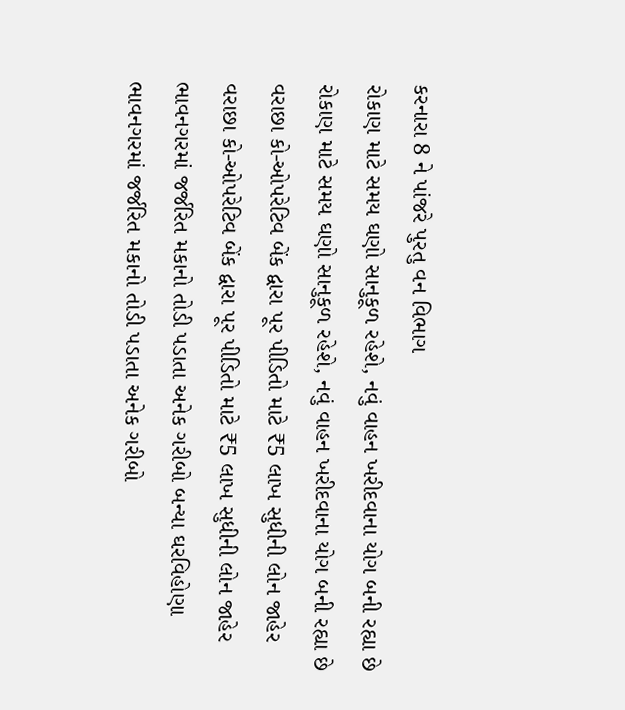કરનારા 8 ને પાંજરે પુરતુ વન વિભાગ
રોકાણ માટે સમય ઘણો સાનુકૂળ રહેશે, નવું વાહન ખરીદવાના યોગ બની રહ્યા છે
રોકાણ માટે સમય ઘણો સાનુકૂળ રહેશે, નવું વાહન ખરીદવાના યોગ બની રહ્યા છે
વરાછા કો-ઓપરેટિવ બેંક દ્વારા પૂર પીડિતો માટે ₹5 લાખ સુધીની લોન જાહેર
વરાછા કો-ઓપરેટિવ બેંક દ્વારા પૂર પીડિતો માટે ₹5 લાખ સુધીની લોન જાહેર
ભાવનગરમાં જર્જરિત મકાનો તોડી પડાતા અનેક ગરીબો બન્યા ઘરવિહોણા
ભાવનગરમાં જર્જરિત મકાનો તોડી પડાતા અનેક ગરીબો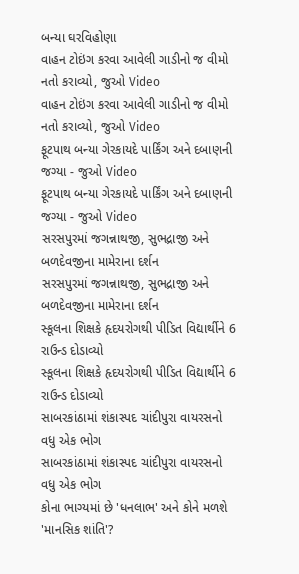બન્યા ઘરવિહોણા
વાહન ટોઇંગ કરવા આવેલી ગાડીનો જ વીમો નતો કરાવ્યો, જુઓ Video
વાહન ટોઇંગ કરવા આવેલી ગાડીનો જ વીમો નતો કરાવ્યો, જુઓ Video
ફૂટપાથ બન્યા ગેરકાયદે પાર્કિંગ અને દબાણની જગ્યા - જુઓ Video
ફૂટપાથ બન્યા ગેરકાયદે પાર્કિંગ અને દબાણની જગ્યા - જુઓ Video
સરસપુરમાં જગન્નાથજી, સુભદ્રાજી અને બળદેવજીના મામેરાના દર્શન
સરસપુરમાં જગન્નાથજી, સુભદ્રાજી અને બળદેવજીના મામેરાના દર્શન
સ્કૂલના શિક્ષકે હૃદયરોગથી પીડિત વિદ્યાર્થીને 6 રાઉન્ડ દોડાવ્યો
સ્કૂલના શિક્ષકે હૃદયરોગથી પીડિત વિદ્યાર્થીને 6 રાઉન્ડ દોડાવ્યો
સાબરકાંઠામાં શંકાસ્પદ ચાંદીપુરા વાયરસનો વધુ એક ભોગ
સાબરકાંઠામાં શંકાસ્પદ ચાંદીપુરા વાયરસનો વધુ એક ભોગ
કોના ભાગ્યમાં છે 'ધનલાભ' અને કોને મળશે 'માનસિક શાંતિ'?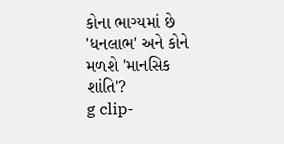કોના ભાગ્યમાં છે 'ધનલાભ' અને કોને મળશે 'માનસિક શાંતિ'?
g clip-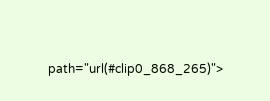path="url(#clip0_868_265)">